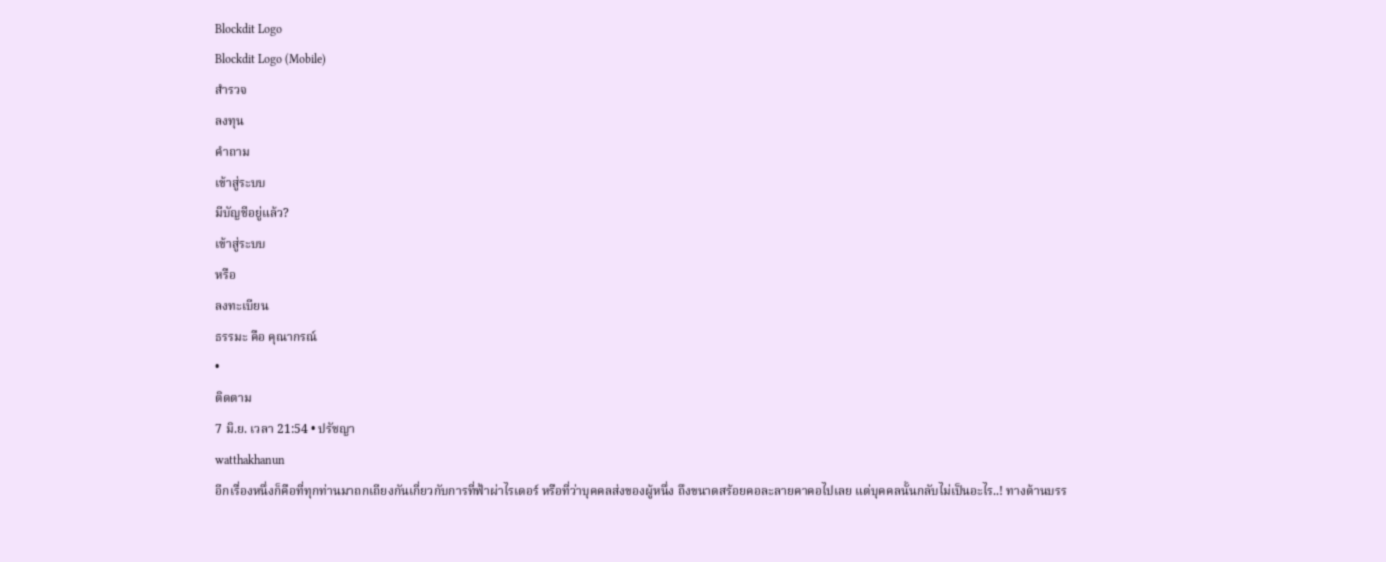Blockdit Logo
Blockdit Logo (Mobile)
สำรวจ
ลงทุน
คำถาม
เข้าสู่ระบบ
มีบัญชีอยู่แล้ว?
เข้าสู่ระบบ
หรือ
ลงทะเบียน
ธรรมะ คือ คุณากรณ์
•
ติดตาม
7 มิ.ย. เวลา 21:54 • ปรัชญา
watthakhanun
อีกเรื่องหนึ่งก็คือที่ทุกท่านมาถกเถียงกันเกี่ยวกับการที่ฟ้าผ่าไรเดอร์ หรือที่ว่าบุคคลส่งของผู้หนึ่ง ถึงขนาดสร้อยคอละลายคาคอไปเลย แต่บุคคลนั้นกลับไม่เป็นอะไร..! ทางด้านบรร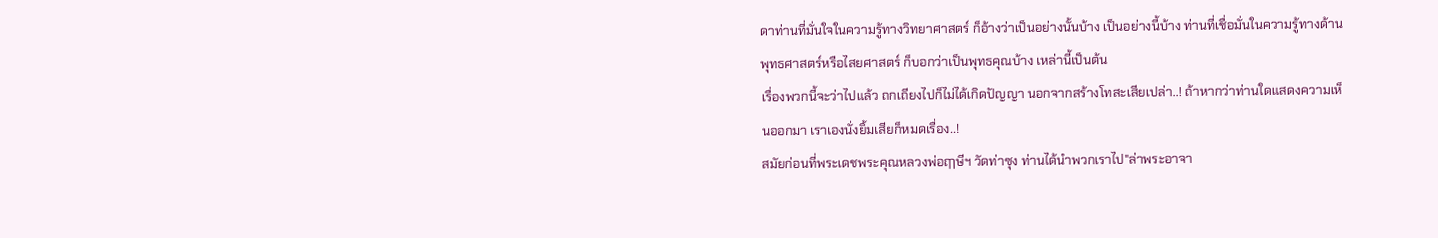ดาท่านที่มั่นใจในความรู้ทางวิทยาศาสตร์ ก็อ้างว่าเป็นอย่างนั้นบ้าง เป็นอย่างนี้บ้าง ท่านที่เชื่อมั่นในความรู้ทางด้านพุทธศาสตร์หรือไสยศาสตร์ ก็บอกว่าเป็นพุทธคุณบ้าง เหล่านี้เป็นต้น
เรื่องพวกนี้จะว่าไปแล้ว ถกเถียงไปก็ไม่ได้เกิดปัญญา นอกจากสร้างโทสะเสียเปล่า..! ถ้าหากว่าท่านใดแสดงความเห็นออกมา เราเองนั่งยิ้มเสียก็หมดเรื่อง..!
สมัยก่อนที่พระเดชพระคุณหลวงพ่อฤๅษีฯ วัดท่าซุง ท่านได้นำพวกเราไป"ล่าพระอาจา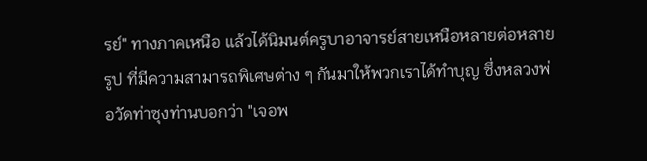รย์" ทางภาคเหนือ แล้วได้นิมนต์ครูบาอาจารย์สายเหนือหลายต่อหลายรูป ที่มีความสามารถพิเศษต่าง ๆ กันมาให้พวกเราได้ทำบุญ ซึ่งหลวงพ่อวัดท่าซุงท่านบอกว่า "เจอพ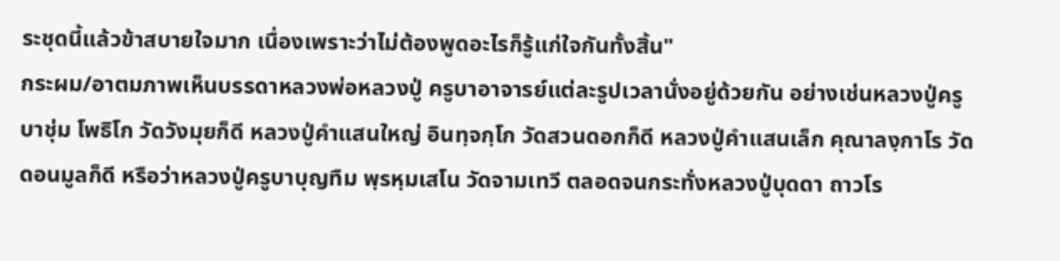ระชุดนี้แล้วข้าสบายใจมาก เนื่องเพราะว่าไม่ต้องพูดอะไรก็รู้แก่ใจกันทั้งสิ้น"
กระผม/อาตมภาพเห็นบรรดาหลวงพ่อหลวงปู่ ครูบาอาจารย์แต่ละรูปเวลานั่งอยู่ด้วยกัน อย่างเช่นหลวงปู่ครูบาชุ่ม โพธิโก วัดวังมุยก็ดี หลวงปู่คำแสนใหญ่ อินทฺจกฺโก วัดสวนดอกก็ดี หลวงปู่คำแสนเล็ก คุณาลงฺกาโร วัดดอนมูลก็ดี หรือว่าหลวงปู่ครูบาบุญทืม พฺรหฺมเสโน วัดจามเทวี ตลอดจนกระทั่งหลวงปู่บุดดา ถาวโร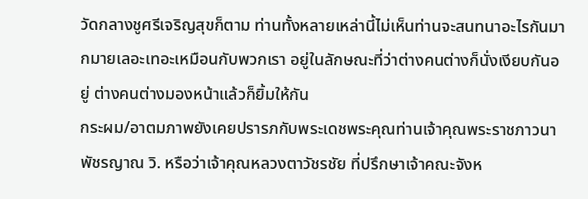วัดกลางชูศรีเจริญสุขก็ตาม ท่านทั้งหลายเหล่านี้ไม่เห็นท่านจะสนทนาอะไรกันมากมายเลอะเทอะเหมือนกับพวกเรา อยู่ในลักษณะที่ว่าต่างคนต่างก็นั่งเงียบกันอยู่ ต่างคนต่างมองหน้าแล้วก็ยิ้มให้กัน
กระผม/อาตมภาพยังเคยปรารภกับพระเดชพระคุณท่านเจ้าคุณพระราชภาวนาพัชรญาณ วิ. หรือว่าเจ้าคุณหลวงตาวัชรชัย ที่ปรึกษาเจ้าคณะจังห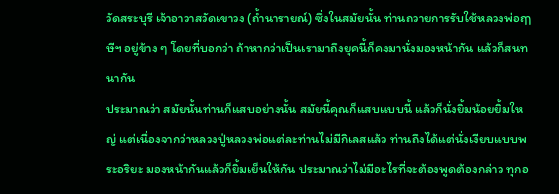วัดสระบุรี เจ้าอาวาสวัดเขาวง (ถ้ำนารายณ์) ซึ่งในสมัยนั้น ท่านถวายการรับใช้หลวงพ่อฤๅษีฯ อยู่ข้าง ๆ โดยที่บอกว่า ถ้าหากว่าเป็นเรามาถึงยุคนี้ก็คงมานั่งมองหน้ากัน แล้วก็สนทนากัน
ประมาณว่า สมัยนั้นท่านก็แสบอย่างนั้น สมัยนี้คุณก็แสบแบบนี้ แล้วก็นั่งยิ้มน้อยยิ้มใหญ่ แต่เนื่องจากว่าหลวงปู่หลวงพ่อแต่ละท่านไม่มีกิเลสแล้ว ท่านถึงได้แต่นั่งเงียบแบบพระอริยะ มองหน้ากันแล้วก็ยิ้มเย็นให้กัน ประมาณว่าไม่มีอะไรที่จะต้องพูดต้องกล่าว ทุกอ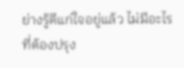ย่างรู้ดีแก่ใจอยู่แล้ว ไม่มีอะไรที่ต้องปรุง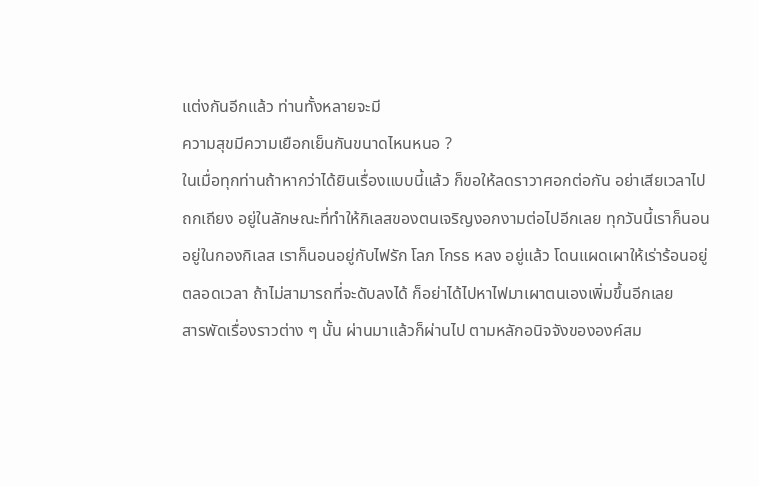แต่งกันอีกแล้ว ท่านทั้งหลายจะมี
ความสุขมีความเยือกเย็นกันขนาดไหนหนอ ?
ในเมื่อทุกท่านถ้าหากว่าได้ยินเรื่องแบบนี้แล้ว ก็ขอให้ลดราวาศอกต่อกัน อย่าเสียเวลาไปถกเถียง อยู่ในลักษณะที่ทำให้กิเลสของตนเจริญงอกงามต่อไปอีกเลย ทุกวันนี้เราก็นอนอยู่ในกองกิเลส เราก็นอนอยู่กับไฟรัก โลภ โกรธ หลง อยู่แล้ว โดนแผดเผาให้เร่าร้อนอยู่ตลอดเวลา ถ้าไม่สามารถที่จะดับลงได้ ก็อย่าได้ไปหาไฟมาเผาตนเองเพิ่มขึ้นอีกเลย
สารพัดเรื่องราวต่าง ๆ นั้น ผ่านมาแล้วก็ผ่านไป ตามหลักอนิจจังขององค์สม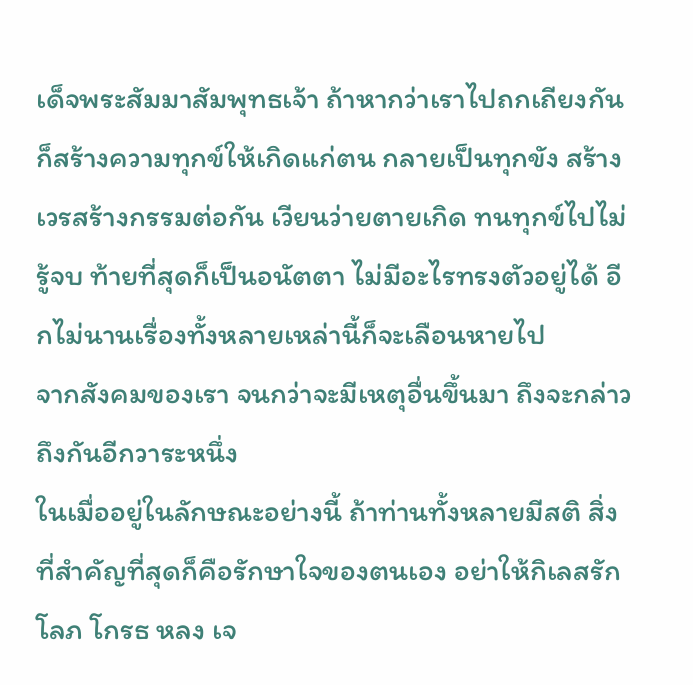เด็จพระสัมมาสัมพุทธเจ้า ถ้าหากว่าเราไปถกเถียงกัน ก็สร้างความทุกข์ให้เกิดแก่ตน กลายเป็นทุกขัง สร้างเวรสร้างกรรมต่อกัน เวียนว่ายตายเกิด ทนทุกข์ไปไม่รู้จบ ท้ายที่สุดก็เป็นอนัตตา ไม่มีอะไรทรงตัวอยู่ได้ อีกไม่นานเรื่องทั้งหลายเหล่านี้ก็จะเลือนหายไป
จากสังคมของเรา จนกว่าจะมีเหตุอื่นขึ้นมา ถึงจะกล่าวถึงกันอีกวาระหนึ่ง
ในเมื่ออยู่ในลักษณะอย่างนี้ ถ้าท่านทั้งหลายมีสติ สิ่งที่สำคัญที่สุดก็คือรักษาใจของตนเอง อย่าให้กิเลสรัก โลภ โกรธ หลง เจ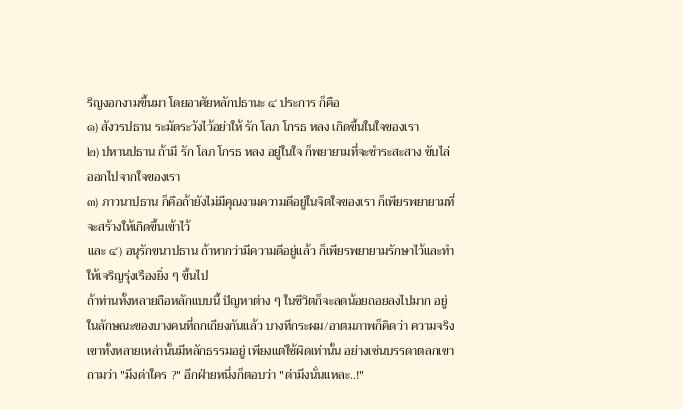ริญงอกงามขึ้นมา โดยอาศัยหลักปธานะ ๔ ประการ ก็คือ
๑) สังวรปธาน ระมัดระวังไว้อย่าให้ รัก โลภ โกรธ หลง เกิดขึ้นในใจของเรา
๒) ปหานปธาน ถ้ามี รัก โลภ โกรธ หลง อยู่ในใจ ก็พยายามที่จะชำระสะสาง ขับไล่ออกไปจากใจของเรา
๓) ภาวนาปธาน ก็คือถ้ายังไม่มีคุณงามความดีอยู่ในจิตใจของเรา ก็เพียรพยายามที่จะสร้างให้เกิดขึ้นเข้าไว้
และ ๔) อนุรักขนาปธาน ถ้าหากว่ามีความดีอยู่แล้ว ก็เพียรพยายามรักษาไว้และทำให้เจริญรุ่งเรืองยิ่ง ๆ ขึ้นไป
ถ้าท่านทั้งหลายถือหลักแบบนี้ ปัญหาต่าง ๆ ในชีวิตก็จะลดน้อยถอยลงไปมาก อยู่ในลักษณะของบางคนที่ถกเถียงกันแล้ว บางทีกระผม/อาตมภาพก็คิดว่า ความจริงเขาทั้งหลายเหล่านั้นมีหลักธรรมอยู่ เพียงแต่ใช้ผิดเท่านั้น อย่างเช่นบรรดาตลกเขาถามว่า "มึงด่าใคร ?" อีกฝ่ายหนึ่งก็ตอบว่า "ด่ามึงนั่นแหละ..!"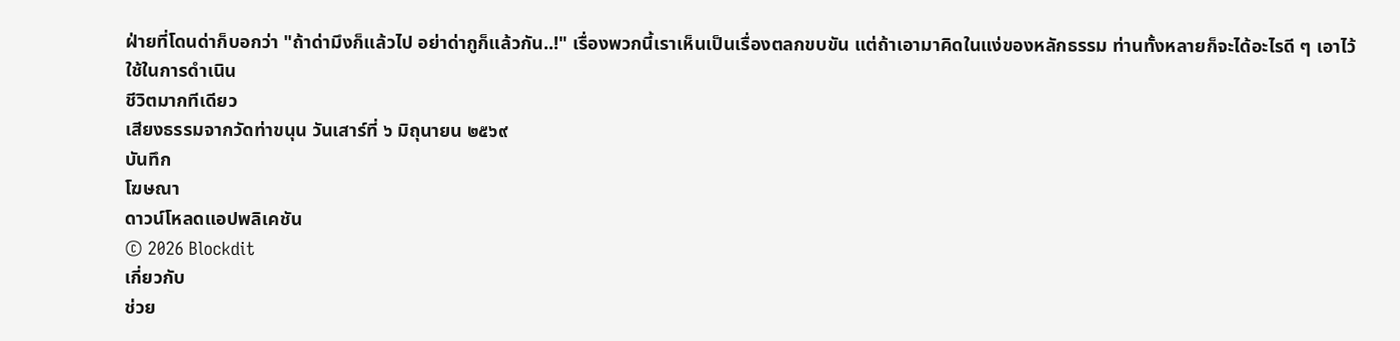ฝ่ายที่โดนด่าก็บอกว่า "ถ้าด่ามึงก็แล้วไป อย่าด่ากูก็แล้วกัน..!" เรื่องพวกนี้เราเห็นเป็นเรื่องตลกขบขัน แต่ถ้าเอามาคิดในแง่ของหลักธรรม ท่านทั้งหลายก็จะได้อะไรดี ๆ เอาไว้ใช้ในการดำเนิน
ชีวิตมากทีเดียว
เสียงธรรมจากวัดท่าขนุน วันเสาร์ที่ ๖ มิถุนายน ๒๕๖๙
บันทึก
โฆษณา
ดาวน์โหลดแอปพลิเคชัน
© 2026 Blockdit
เกี่ยวกับ
ช่วย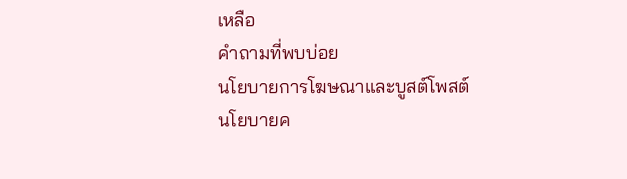เหลือ
คำถามที่พบบ่อย
นโยบายการโฆษณาและบูสต์โพสต์
นโยบายค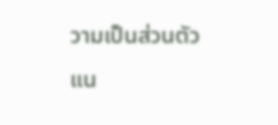วามเป็นส่วนตัว
แน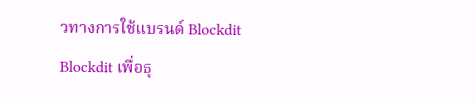วทางการใช้แบรนด์ Blockdit
Blockdit เพื่อธุ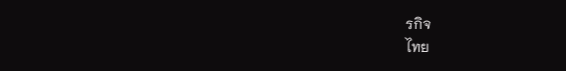รกิจ
ไทย